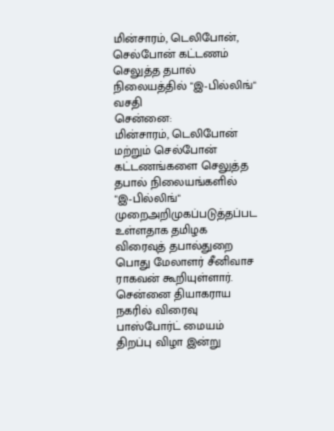மின்சாரம், டெலிபோன், செல்போன் கட்டணம் செலுத்த தபால் நிலையத்தில் "இ-பில்லிங்" வசதி
சென்னை:
மின்சாரம், டெலிபோன் மற்றும் செல்போன் கட்டணங்களை செலுத்த தபால் நிலையங்களில் "இ-பில்லிங்" முறைஅறிமுகப்படுத்தப்பட உள்ளதாக தமிழக விரைவுத் தபால்துறை பொது மேலாளர் சீனிவாச ராகவன் கூறியுள்ளார்.
சென்னை தியாகராய நகரில் விரைவு பாஸ்போர்ட் மையம் திறப்பு விழா இன்று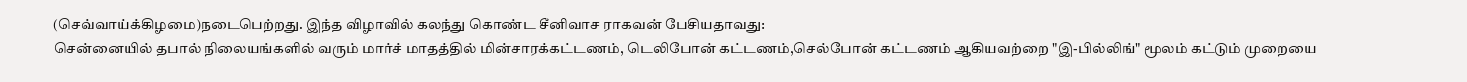(செவ்வாய்க்கிழமை)நடைபெற்றது. இந்த விழாவில் கலந்து கொண்ட சீனிவாச ராகவன் பேசியதாவது:
சென்னையில் தபால் நிலையங்களில் வரும் மார்ச் மாதத்தில் மின்சாரக்கட்டணம், டெலிபோன் கட்டணம்,செல்போன் கட்டணம் ஆகியவற்றை "இ-பில்லிங்" மூலம் கட்டும் முறையை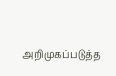அறிமுகப்படுத்த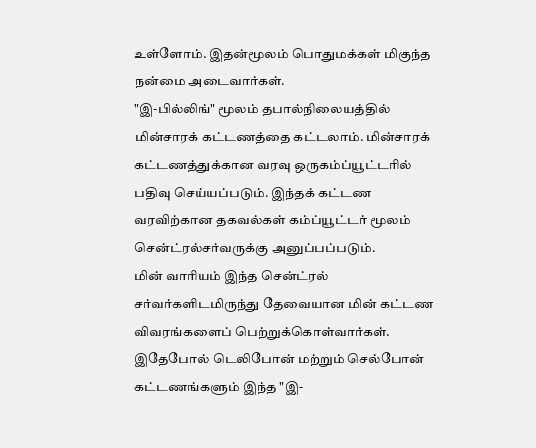உள்ளோம். இதன்மூலம் பொதுமக்கள் மிகுந்த நன்மை அடைவார்கள்.
"இ-பில்லிங்" மூலம் தபால்நிலையத்தில் மின்சாரக் கட்டணத்தை கட்டலாம். மின்சாரக் கட்டணத்துக்கான வரவு ஒருகம்ப்யூட்டரில் பதிவு செய்யப்படும். இந்தக் கட்டண வரவிற்கான தகவல்கள் கம்ப்யூட்டர் மூலம் சென்ட்ரல்சர்வருக்கு அனுப்பப்படும்.
மின் வாரியம் இந்த சென்ட்ரல் சர்வர்களிடமிருந்து தேவையான மின் கட்டண விவரங்களைப் பெற்றுக்கொள்வார்கள்.
இதேபோல் டெலிபோன் மற்றும் செல்போன் கட்டணங்களும் இந்த "இ-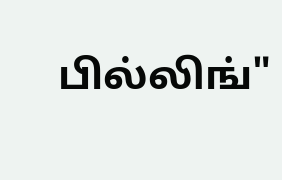பில்லிங்"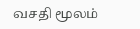வசதி மூலம்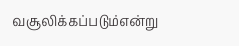வசூலிக்கப்படும்என்று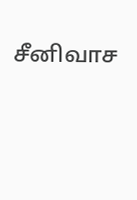சீனிவாச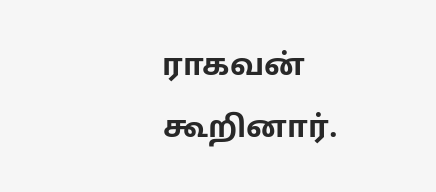ராகவன் கூறினார்.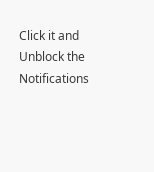Click it and Unblock the Notifications